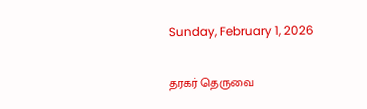Sunday, February 1, 2026

தரகர் தெருவை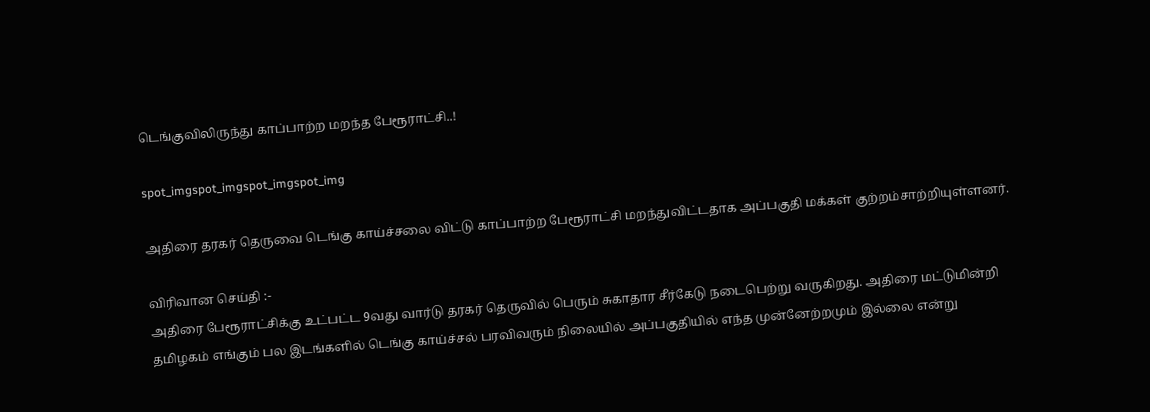டெங்குவிலிருந்து காப்பாற்ற மறந்த பேரூராட்சி..!

spot_imgspot_imgspot_imgspot_img

அதிரை தரகர் தெருவை டெங்கு காய்ச்சலை விட்டு காப்பாற்ற பேரூராட்சி மறந்துவிட்டதாக அப்பகுதி மக்கள் குற்றம்சாற்றியுள்ளனர்.

விரிவான செய்தி :-
அதிரை பேரூராட்சிக்கு உட்பட்ட 9வது வார்டு தரகர் தெருவில் பெரும் சுகாதார சீர்கேடு நடைபெற்று வருகிறது. அதிரை மட்டுமின்றி தமிழகம் எங்கும் பல இடங்களில் டெங்கு காய்ச்சல் பரவிவரும் நிலையில் அப்பகுதியில் எந்த முன்னேற்றமும் இல்லை என்று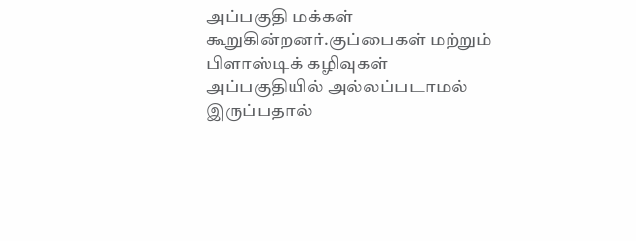அப்பகுதி மக்கள் கூறுகின்றனர்.குப்பைகள் மற்றும் பிளாஸ்டிக் கழிவுகள் அப்பகுதியில் அல்லப்படாமல் இருப்பதால்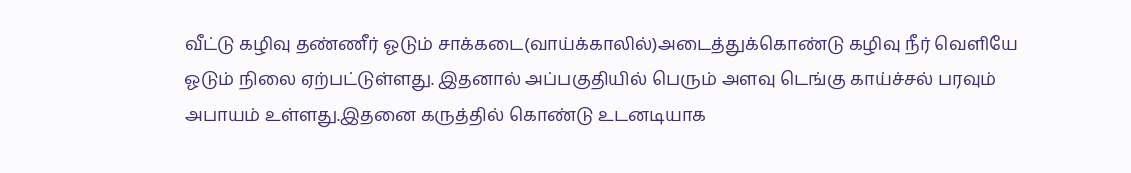வீட்டு கழிவு தண்ணீர் ஓடும் சாக்கடை(வாய்க்காலில்)அடைத்துக்கொண்டு கழிவு நீர் வெளியே ஓடும் நிலை ஏற்பட்டுள்ளது. இதனால் அப்பகுதியில் பெரும் அளவு டெங்கு காய்ச்சல் பரவும் அபாயம் உள்ளது.இதனை கருத்தில் கொண்டு உடனடியாக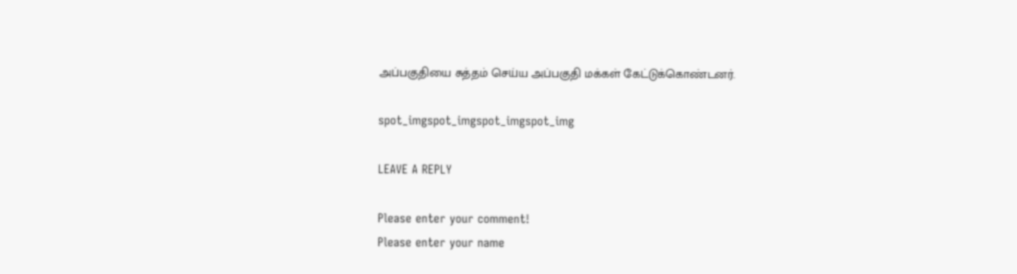அப்பகுதியை சுத்தம் செய்ய அப்பகுதி மக்கள் கேட்டுக்கொண்டனர்.

spot_imgspot_imgspot_imgspot_img

LEAVE A REPLY

Please enter your comment!
Please enter your name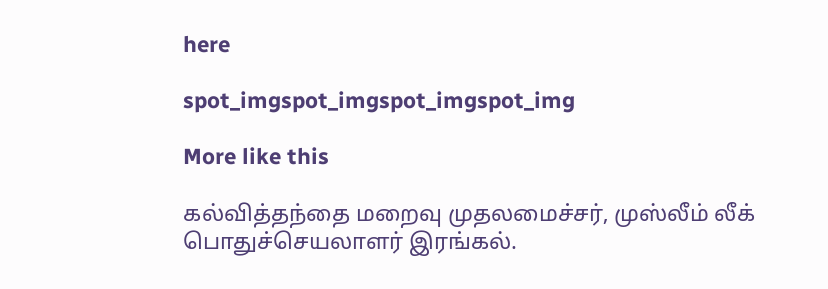here

spot_imgspot_imgspot_imgspot_img

More like this

கல்வித்தந்தை மறைவு முதலமைச்சர், முஸ்லீம் லீக் பொதுச்செயலாளர் இரங்கல்.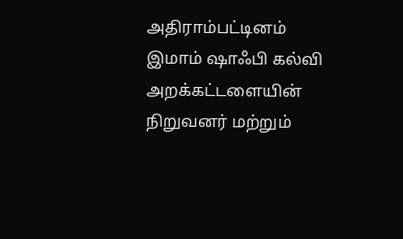அதிராம்பட்டினம் இமாம் ஷாஃபி கல்வி அறக்கட்டளையின் நிறுவனர் மற்றும்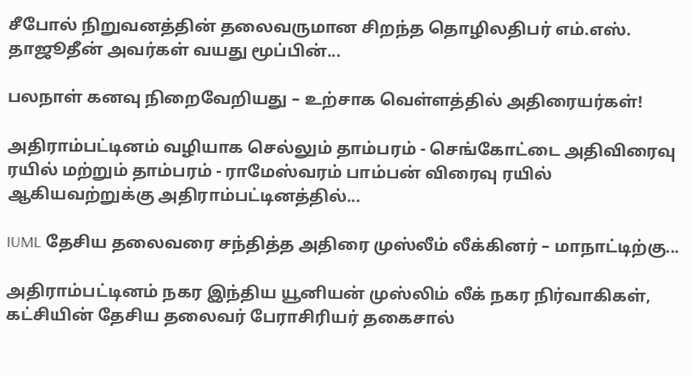சீபோல் நிறுவனத்தின் தலைவருமான சிறந்த தொழிலதிபர் எம்.எஸ். தாஜூதீன் அவர்கள் வயது மூப்பின்...

பலநாள் கனவு நிறைவேறியது – உற்சாக வெள்ளத்தில் அதிரையர்கள்!

அதிராம்பட்டினம் வழியாக செல்லும் தாம்பரம் - செங்கோட்டை அதிவிரைவு ரயில் மற்றும் தாம்பரம் - ராமேஸ்வரம் பாம்பன் விரைவு ரயில் ஆகியவற்றுக்கு அதிராம்பட்டினத்தில்...

IUML தேசிய தலைவரை சந்தித்த அதிரை முஸ்லீம் லீக்கினர் – மாநாட்டிற்கு...

அதிராம்பட்டினம் நகர இந்திய யூனியன் முஸ்லிம் லீக் நகர நிர்வாகிகள், கட்சியின் தேசிய தலைவர் பேராசிரியர் தகைசால்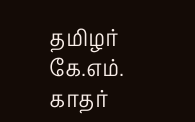தமிழர் கே.எம். காதர்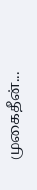முகைதீன்...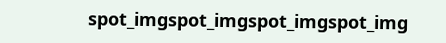spot_imgspot_imgspot_imgspot_img